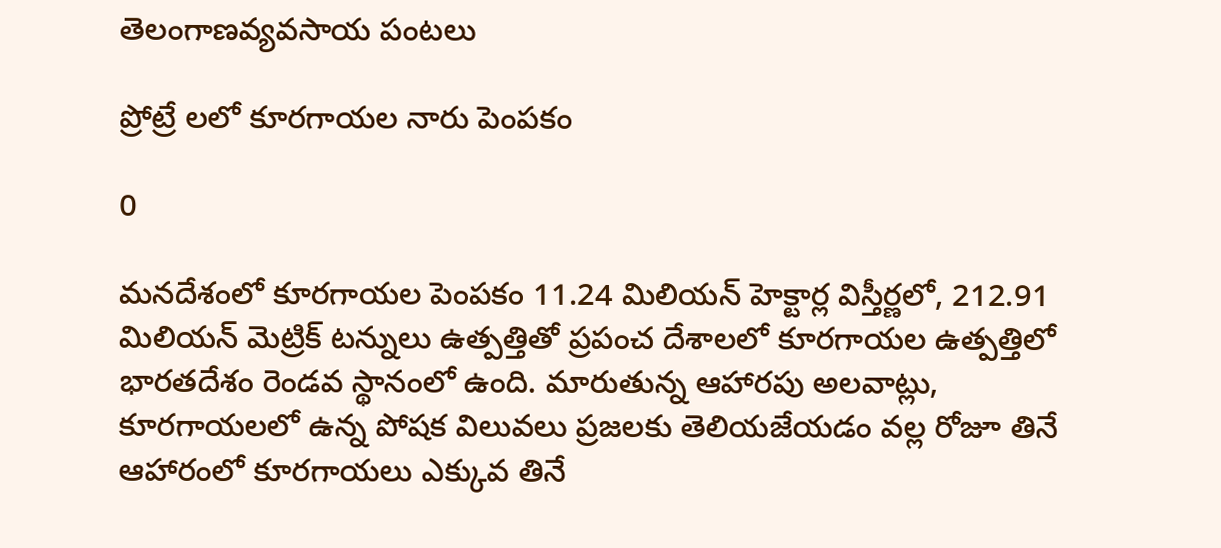తెలంగాణవ్యవసాయ పంటలు

ప్రోట్రే లలో కూరగాయల నారు పెంపకం

0

మనదేశంలో కూరగాయల పెంపకం 11.24 మిలియన్ హెక్టార్ల విస్తీర్ణలో, 212.91 మిలియన్ మెట్రిక్ టన్నులు ఉత్పత్తితో ప్రపంచ దేశాలలో కూరగాయల ఉత్పత్తిలో భారతదేశం రెండవ స్థానంలో ఉంది. మారుతున్న ఆహారపు అలవాట్లు, కూరగాయలలో ఉన్న పోషక విలువలు ప్రజలకు తెలియజేయడం వల్ల రోజూ తినే ఆహారంలో కూరగాయలు ఎక్కువ తినే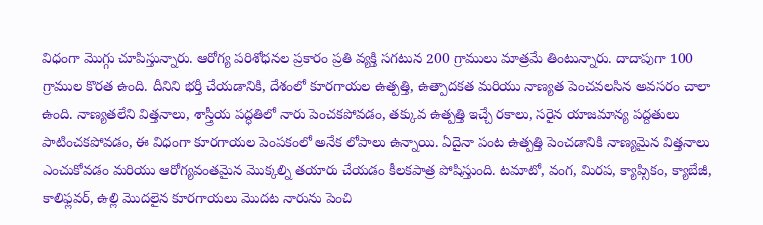విధంగా మొగ్గు చూపిస్తున్నారు. ఆరోగ్య పరిశోధనల ప్రకారం ప్రతి వ్యక్తి సగటున 200 గ్రాములు మాత్రమే తింటున్నారు. దాదాపుగా 100 గ్రాముల కొరత ఉంది. దీనిని భర్తీ చేయడానికి, దేశంలో కూరగాయల ఉత్పత్తి, ఉత్పాదకత మరియు నాణ్యత పెంచవలసిన అవసరం చాలా ఉంది. నాణ్యతలేని విత్తనాలు, శాస్త్రీయ పద్ధతిలో నారు పెంచకపోవడం, తక్కువ ఉత్పత్తి ఇచ్చే రకాలు, సరైన యాజమాన్య పద్దతులు పాటించకపోవడం, ఈ విధంగా కూరగాయల పెంపకంలో అనేక లోపాలు ఉన్నాయి. ఏదైనా పంట ఉత్పత్తి పెంచడానికి నాణ్యమైన విత్తనాలు ఎంచుకోవడం మరియు ఆరోగ్యవంతమైన మొక్కల్ని తయారు చేయడం కీలకపాత్ర పోషిస్తుంది. టమాటో, వంగ, మిరప, క్యాప్సికం, క్యాబేజీ, కాలిఫ్లవర్, ఉల్లి మొదలైన కూరగాయలు మొదట నారును పెంచి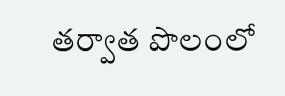తర్వాత పొలంలో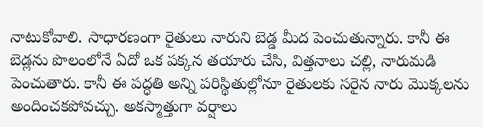నాటుకోవాలి. సాధారణంగా రైతులు నారుని బెడ్డ మీద పెంచుతున్నారు. కానీ ఈ బెడ్లను పొలంలోనే ఏదో ఒక పక్కన తయారు చేసి, విత్తనాలు చల్లి, నారుమడి పెంచుతారు. కానీ ఈ పద్ధతి అన్ని పరిస్థితుల్లోనూ రైతులకు సరైన నారు మొక్కలను అందించకపోవచ్చు. అకస్మాత్తుగా వర్షాలు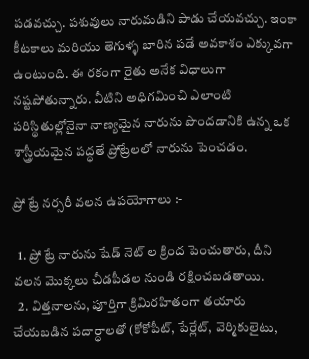పడవచ్చు. పశువులు నారుమడిని పాడు చేయవచ్చు. ఇంకా కీటకాలు మరియు తెగుళ్ళ బారిన పడే అవకాశం ఎక్కువగా ఉంటుంది. ఈ రకంగా రైతు అనేక విధాలుగా నష్టపోతున్నారు. వీటిని అధిగమించి ఎలాంటి పరిస్థితుల్లోనైనా నాణ్యమైన నారును పొందడానికి ఉన్న ఒక శాస్త్రీయమైన పద్ధతే ప్రోట్రేలలో నారును పెంచడం.

ప్రో ట్రే నర్సరీ వలన ఉపయోగాలు :-

  1. ప్రో ట్రే నారును షేడ్ నెట్ ల క్రింద పెంచుతారు, దీని వలన మొక్కలు చీడపీడల నుండి రక్షించబడతాయి.
  2. విత్తనాలను, పూర్తిగా క్రిమిరహితంగా తయారు చేయబడిన పదార్ధాలతో (కోకోపీట్, పేర్లేట్, వెర్మికులైటు,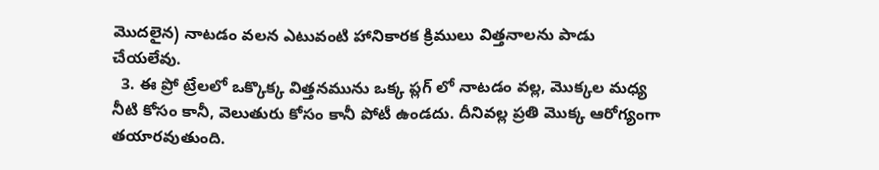మొదలైన) నాటడం వలన ఎటువంటి హానికారక క్రిములు విత్తనాలను పాడు చేయలేవు.
  3. ఈ ప్రో ట్రేలలో ఒక్కొక్క విత్తనమును ఒక్క ప్లగ్ లో నాటడం వల్ల, మొక్కల మధ్య నీటి కోసం కానీ, వెలుతురు కోసం కానీ పోటీ ఉండదు. దీనివల్ల ప్రతి మొక్క ఆరోగ్యంగా తయారవుతుంది.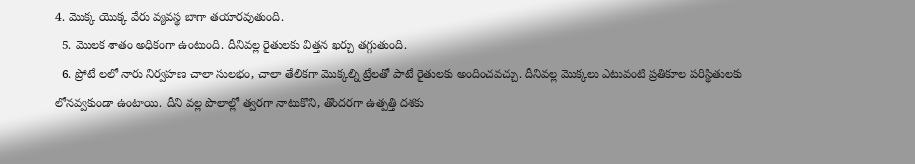4. మొక్క యొక్క వేరు వ్యవస్థ బాగా తయారవుతుంది.
  5. మొలక శాతం అధికంగా ఉంటుంది. దీనివల్ల రైతులకు విత్తన ఖర్చు తగ్గుతుంది.
  6. ప్రోటే లలో నారు నిర్వహణ చాలా సులభం, చాలా తేలికగా మొక్కల్ని ట్రేలతో పాటే రైతులకు అందించవచ్చు. దీనివల్ల మొక్కలు ఎటువంటి ప్రతికూల పరిస్థితులకు లోనవ్వకుండా ఉంటాయి. దీని వల్ల పొలాల్లో త్వరగా నాటుకొని, తొందరగా ఉత్పత్తి దశకు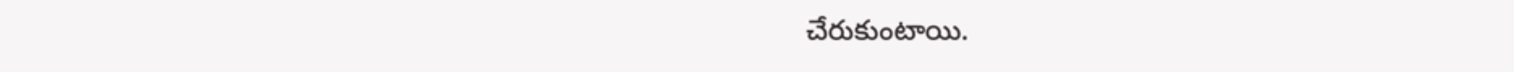చేరుకుంటాయి.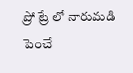ప్రో ట్రే లో నారుమడి పెంచే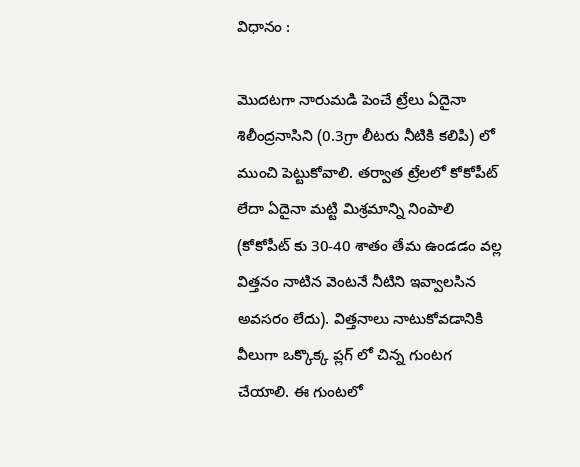విధానం :

మొదటగా నారుమడి పెంచే ట్రేలు ఏదైనా శిలీంద్రనాసిని (0.3గ్రా లీటరు నీటికి కలిపి) లో ముంచి పెట్టుకోవాలి. తర్వాత ట్రేలలో కోకోపీట్ లేదా ఏదైనా మట్టి మిశ్రమాన్ని నింపాలి (కోకోపీట్ కు 30-40 శాతం తేమ ఉండడం వల్ల విత్తనం నాటిన వెంటనే నీటిని ఇవ్వాలసిన అవసరం లేదు). విత్తనాలు నాటుకోవడానికి వీలుగా ఒక్కొక్క ప్లగ్ లో చిన్న గుంటగ చేయాలి. ఈ గుంటలో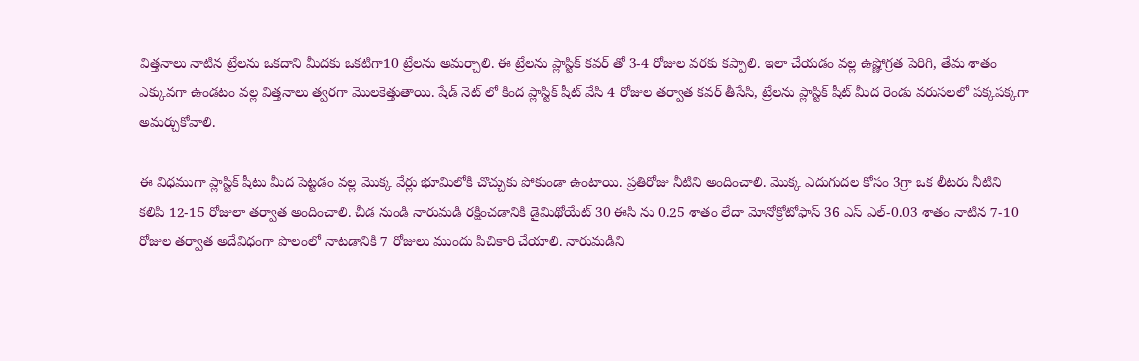విత్తనాలు నాటిన ట్రేలను ఒకదాని మీదకు ఒకటిగా10 ట్రేలను అమర్చాలి. ఈ ట్రేలను ప్లాస్టిక్ కవర్ తో 3-4 రోజుల వరకు కప్పాలి. ఇలా చేయడం వల్ల ఉష్ణోగ్రత పెరిగి, తేమ శాతం ఎక్కువగా ఉండటం వల్ల విత్తనాలు త్వరగా మొలకెత్తుతాయి. షేడ్ నెట్ లో కింద ప్లాస్టిక్ షీట్ వేసి 4 రోజుల తర్వాత కవర్ తీసేసి, ట్రేలను ప్లాస్టిక్ షీట్ మీద రెండు వరుసలలో పక్కపక్కగా అమర్చుకోవాలి.

ఈ విధముగా ప్లాస్టిక్ షీటు మీద పెట్టడం వల్ల మొక్క వేర్లు భూమిలోకి చొచ్చుకు పోకుండా ఉంటాయి. ప్రతిరోజు నీటిని అందించాలి. మొక్క ఎదుగుదల కోసం 3గ్రా ఒక లీటరు నీటిని కలిపి 12-15 రోజులా తర్వాత అందించాలి. చీడ నుండి నారుమడి రక్షించడానికి డైమిథోయేట్ 30 ఈసి ను 0.25 శాతం లేదా మోనోక్రోటోఫాస్ 36 ఎస్ ఎల్-0.03 శాతం నాటిన 7-10 రోజుల తర్వాత అదేవిధంగా పొలంలో నాటడానికి 7 రోజులు ముందు పిచికారి చేయాలి. నారుమడిని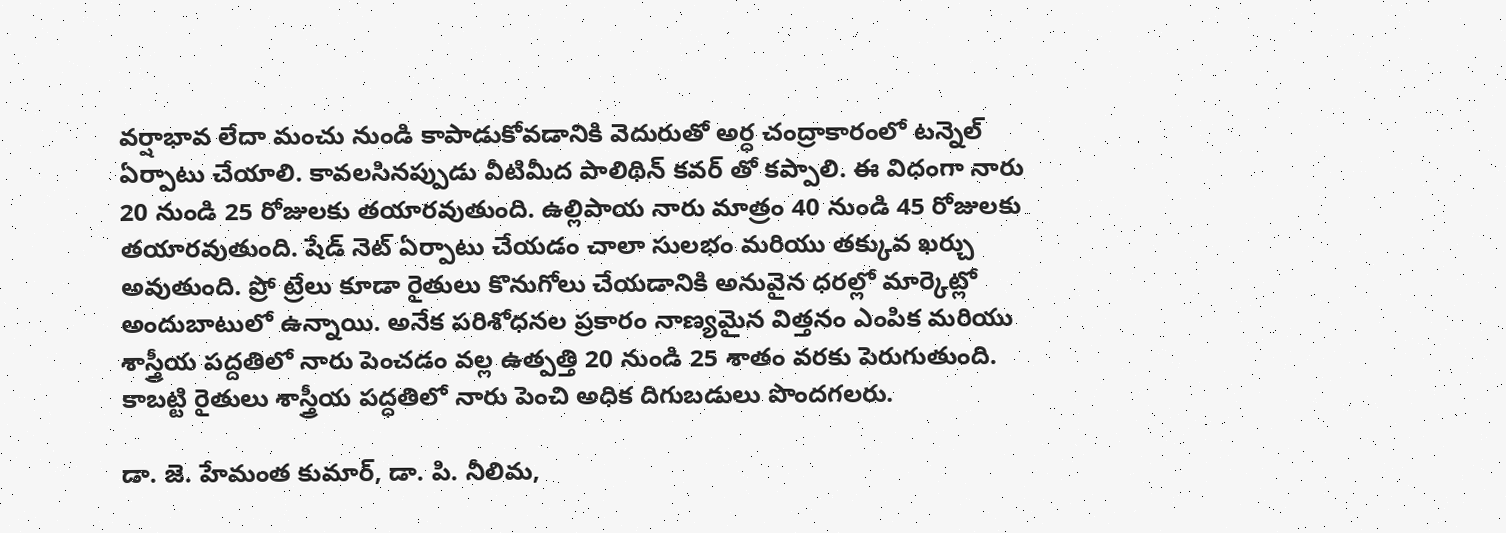వర్షాభావ లేదా మంచు నుండి కాపాడుకోవడానికి వెదురుతో అర్ధ చంద్రాకారంలో టన్నెల్ ఏర్పాటు చేయాలి. కావలసినప్పుడు వీటిమీద పాలిథిన్ కవర్ తో కప్పాలి. ఈ విధంగా నారు 20 నుండి 25 రోజులకు తయారవుతుంది. ఉల్లిపాయ నారు మాత్రం 40 నుండి 45 రోజులకు తయారవుతుంది. షేడ్ నెట్ ఏర్పాటు చేయడం చాలా సులభం మరియు తక్కువ ఖర్చు అవుతుంది. ప్రో ట్రేలు కూడా రైతులు కొనుగోలు చేయడానికి అనువైన ధరల్లో మార్కెట్లో అందుబాటులో ఉన్నాయి. అనేక పరిశోధనల ప్రకారం నాణ్యమైన విత్తనం ఎంపిక మరియు శాస్త్రీయ పద్దతిలో నారు పెంచడం వల్ల ఉత్పత్తి 20 నుండి 25 శాతం వరకు పెరుగుతుంది. కాబట్టి రైతులు శాస్త్రీయ పద్ధతిలో నారు పెంచి అధిక దిగుబడులు పొందగలరు.

డా. జె. హేమంత కుమార్, డా. పి. నీలిమ,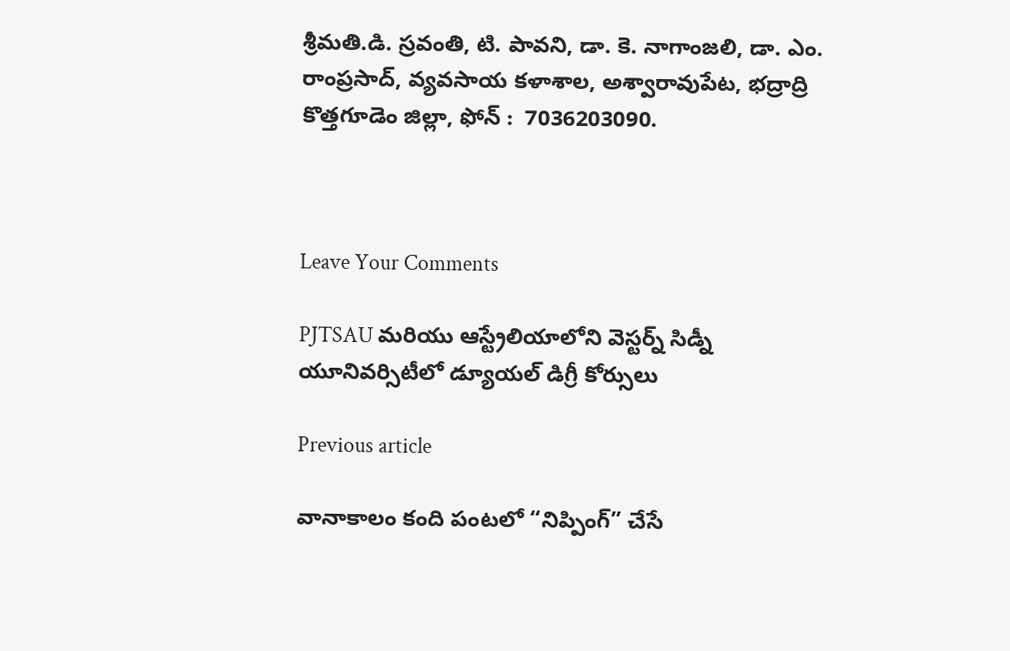శ్రీమతి.డి. స్రవంతి, టి. పావని, డా. కె. నాగాంజలి, డా. ఎం. రాంప్రసాద్, వ్యవసాయ కళాశాల, అశ్వారావుపేట, భద్రాద్రి కొత్తగూడెం జిల్లా, ఫోన్ :  7036203090.



Leave Your Comments

PJTSAU మరియు ఆస్ట్రేలియాలోని వెస్టర్న్ సిడ్నీ యూనివర్సిటీలో డ్యూయల్ డిగ్రీ కోర్సులు

Previous article

వానాకాలం కంది పంటలో “నిప్పింగ్” చేసే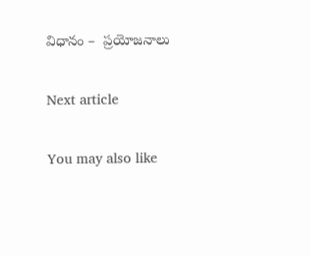విధానం –  ప్రయోజనాలు

Next article

You may also like